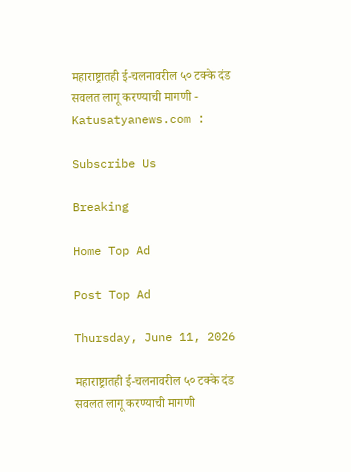महाराष्ट्रातही ई-चलनावरील ५० टक्के दंड सवलत लागू करण्याची मागणी - Katusatyanews.com :

Subscribe Us

Breaking

Home Top Ad

Post Top Ad

Thursday, June 11, 2026

महाराष्ट्रातही ई-चलनावरील ५० टक्के दंड सवलत लागू करण्याची मागणी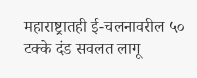महाराष्ट्रातही ई-चलनावरील ५० टक्के दंड सवलत लागू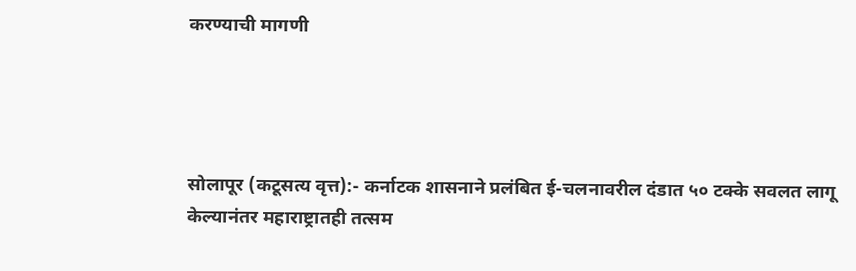करण्याची मागणी




सोलापूर (कटूसत्य वृत्त):- कर्नाटक शासनाने प्रलंबित ई-चलनावरील दंडात ५० टक्के सवलत लागू केल्यानंतर महाराष्ट्रातही तत्सम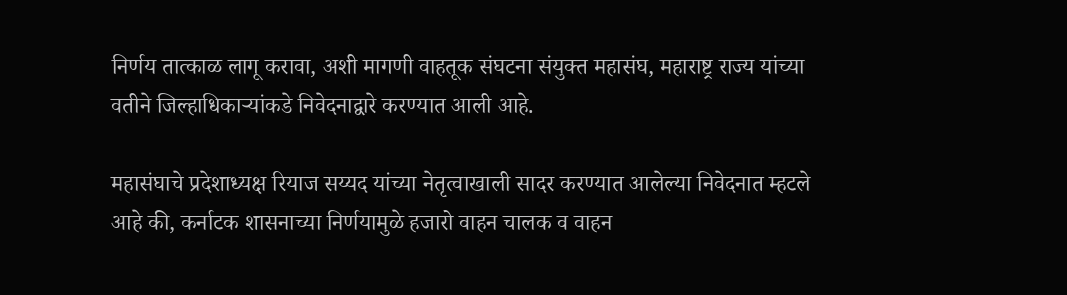निर्णय तात्काळ लागू करावा, अशी मागणी वाहतूक संघटना संयुक्त महासंघ, महाराष्ट्र राज्य यांच्या वतीने जिल्हाधिकाऱ्यांकडे निवेदनाद्वारे करण्यात आली आहे.

महासंघाचे प्रदेशाध्यक्ष रियाज सय्यद यांच्या नेतृत्वाखाली सादर करण्यात आलेल्या निवेदनात म्हटले आहे की, कर्नाटक शासनाच्या निर्णयामुळे हजारो वाहन चालक व वाहन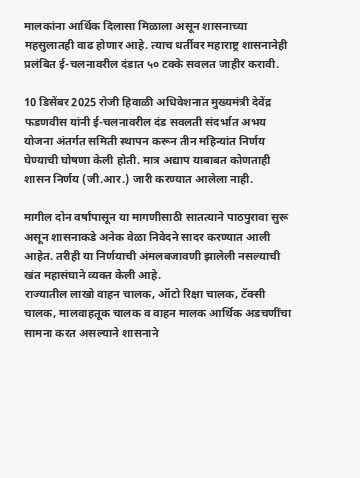मालकांना आर्थिक दिलासा मिळाला असून शासनाच्या महसुलातही वाढ होणार आहे. त्याच धर्तीवर महाराष्ट्र शासनानेही प्रलंबित ई-चलनावरील दंडात ५० टक्के सवलत जाहीर करावी.

10 डिसेंबर 2025 रोजी हिवाळी अधिवेशनात मुख्यमंत्री देवेंद्र फडणवीस यांनी ई-चलनावरील दंड सवलती संदर्भात अभय योजना अंतर्गत समिती स्थापन करून तीन महिन्यांत निर्णय घेण्याची घोषणा केली होती. मात्र अद्याप याबाबत कोणताही शासन निर्णय (जी.आर.) जारी करण्यात आलेला नाही.

मागील दोन वर्षांपासून या मागणीसाठी सातत्याने पाठपुरावा सुरू असून शासनाकडे अनेक वेळा निवेदने सादर करण्यात आली आहेत. तरीही या निर्णयाची अंमलबजावणी झालेली नसल्याची खंत महासंघाने व्यक्त केली आहे.
राज्यातील लाखो वाहन चालक, ऑटो रिक्षा चालक, टॅक्सी चालक, मालवाहतूक चालक व वाहन मालक आर्थिक अडचणींचा सामना करत असल्याने शासनाने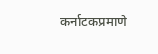कर्नाटकप्रमाणे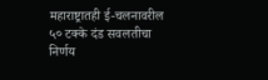महाराष्ट्रातही ई-चलनावरील ५० टक्के दंड सवलतीचा निर्णय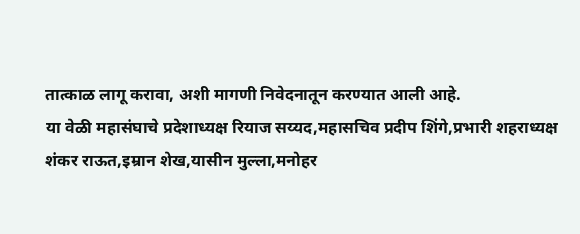तात्काळ लागू करावा, अशी मागणी निवेदनातून करण्यात आली आहे.
या वेळी महासंघाचे प्रदेशाध्यक्ष रियाज सय्यद,महासचिव प्रदीप शिंगे,प्रभारी शहराध्यक्ष शंकर राऊत,इम्रान शेख,यासीन मुल्ला,मनोहर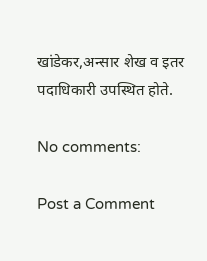खांडेकर,अन्सार शेख व इतर पदाधिकारी उपस्थित होते.

No comments:

Post a Comment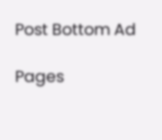Post Bottom Ad

Pages